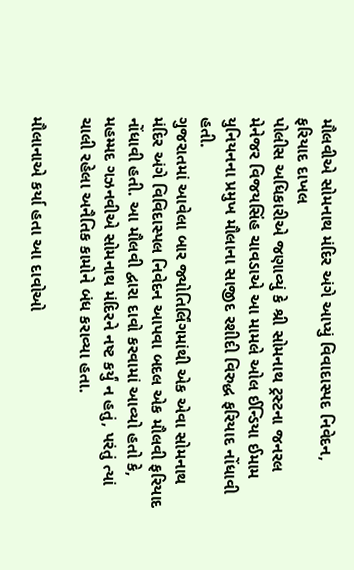મૌલવીએ સોમનાથ મંદિર અંગે આપ્યું વિવાદાસ્પદ નિવેદન, ફરિયાદ દાખલ
પોલીસ અધિકારીએ જણાવ્યું કે શ્રી સોમનાથ ટ્રસ્ટના જનરલ મેનેજર વિજયસિંહ ચાવડાએ આ મામલે ઓલ ઈન્ડિયા ઈમામ યુનિયનના પ્રમુખ મૌલાના સાજીદ રશીદી વિરુદ્ધ ફરિયાદ નોંધાવી હતી.
ગુજરાતમાં આવેલા બાર જ્યોતિર્લિંગમાંથી એક એવા સોમનાથ મંદિર અંગે વિવિદાસ્પલ નિવેદન આપવા બદલ એક મૌલવી ફરિયાદ નોંધાવી હતી. આ મૌલવી દ્વારા દાવો કરવામાં આવ્યો હતો કે, મહમ્મદ ગઝનવીએ સોમનાથ મંદિરને નષ્ટ કર્યું ન હતું, પરંતું ત્યાં ચાલી રહેલા અનૈતિક કામોને બંધ કરાવ્યા હતા.

મૌલાનાએ કર્યા હતા આ દાવોઓ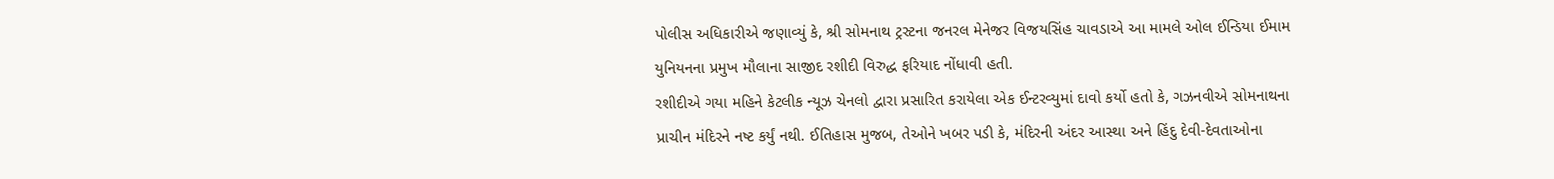પોલીસ અધિકારીએ જણાવ્યું કે, શ્રી સોમનાથ ટ્રસ્ટના જનરલ મેનેજર વિજયસિંહ ચાવડાએ આ મામલે ઓલ ઈન્ડિયા ઈમામ યુનિયનના પ્રમુખ મૌલાના સાજીદ રશીદી વિરુદ્ધ ફરિયાદ નોંધાવી હતી.
રશીદીએ ગયા મહિને કેટલીક ન્યૂઝ ચેનલો દ્વારા પ્રસારિત કરાયેલા એક ઈન્ટરવ્યુમાં દાવો કર્યો હતો કે, ગઝનવીએ સોમનાથના પ્રાચીન મંદિરને નષ્ટ કર્યું નથી. ઈતિહાસ મુજબ, તેઓને ખબર પડી કે, મંદિરની અંદર આસ્થા અને હિંદુ દેવી-દેવતાઓના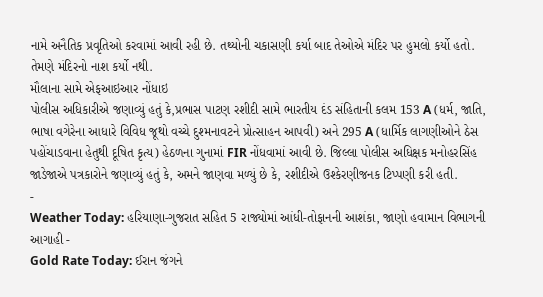નામે અનૈતિક પ્રવૃતિઓ કરવામાં આવી રહી છે. તથ્યોની ચકાસણી કર્યા બાદ તેઓએ મંદિર પર હુમલો કર્યો હતો. તેમણે મંદિરનો નાશ કર્યો નથી.
મૌલાના સામે એફઆઇઆર નોંધાઇ
પોલીસ અધિકારીએ જણાવ્યું હતું કે,પ્રભાસ પાટણ રશીદી સામે ભારતીય દંડ સંહિતાની કલમ 153 A (ધર્મ, જાતિ, ભાષા વગેરેના આધારે વિવિધ જૂથો વચ્ચે દુશ્મનાવટને પ્રોત્સાહન આપવી) અને 295 A (ધાર્મિક લાગણીઓને ઠેસ પહોંચાડવાના હેતુથી દૂષિત કૃત્ય) હેઠળના ગુનામાં FIR નોંધવામાં આવી છે. જિલ્લા પોલીસ અધિક્ષક મનોહરસિંહ જાડેજાએ પત્રકારોને જણાવ્યું હતું કે, અમને જાણવા મળ્યું છે કે, રશીદીએ ઉશ્કેરણીજનક ટિપ્પણી કરી હતી.
-
Weather Today: હરિયાણા-ગુજરાત સહિત 5 રાજ્યોમાં આંધી-તોફાનની આશંકા, જાણો હવામાન વિભાગની આગાહી -
Gold Rate Today: ઈરાન જંગને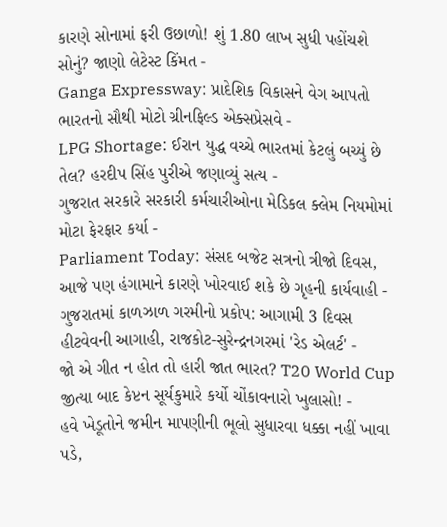કારણે સોનામાં ફરી ઉછાળો! શું 1.80 લાખ સુધી પહોંચશે સોનું? જાણો લેટેસ્ટ કિંમત -
Ganga Expressway: પ્રાદેશિક વિકાસને વેગ આપતો ભારતનો સૌથી મોટો ગ્રીનફિલ્ડ એક્સપ્રેસવે -
LPG Shortage: ઈરાન યુદ્ધ વચ્ચે ભારતમાં કેટલું બચ્યું છે તેલ? હરદીપ સિંહ પુરીએ જણાવ્યું સત્ય -
ગુજરાત સરકારે સરકારી કર્મચારીઓના મેડિકલ ક્લેમ નિયમોમાં મોટા ફેરફાર કર્યા -
Parliament Today: સંસદ બજેટ સત્રનો ત્રીજો દિવસ, આજે પણ હંગામાને કારણે ખોરવાઈ શકે છે ગૃહની કાર્યવાહી -
ગુજરાતમાં કાળઝાળ ગરમીનો પ્રકોપ: આગામી 3 દિવસ હીટવેવની આગાહી, રાજકોટ-સુરેન્દ્રનગરમાં 'રેડ એલર્ટ' -
જો એ ગીત ન હોત તો હારી જાત ભારત? T20 World Cup જીત્યા બાદ કેપ્ટન સૂર્યકુમારે કર્યો ચોંકાવનારો ખુલાસો! -
હવે ખેડૂતોને જમીન માપણીની ભૂલો સુધારવા ધક્કા નહીં ખાવા પડે,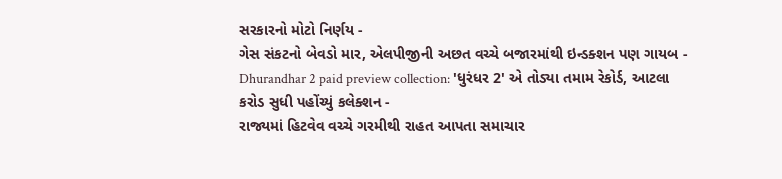સરકારનો મોટો નિર્ણય -
ગેસ સંકટનો બેવડો માર, એલપીજીની અછત વચ્ચે બજારમાંથી ઇન્ડક્શન પણ ગાયબ -
Dhurandhar 2 paid preview collection: 'ધુરંધર 2' એ તોડ્યા તમામ રેકોર્ડ, આટલા કરોડ સુધી પહોંચ્યું કલેક્શન -
રાજ્યમાં હિટવેવ વચ્ચે ગરમીથી રાહત આપતા સમાચાર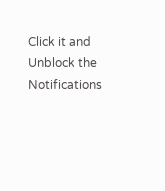Click it and Unblock the Notifications